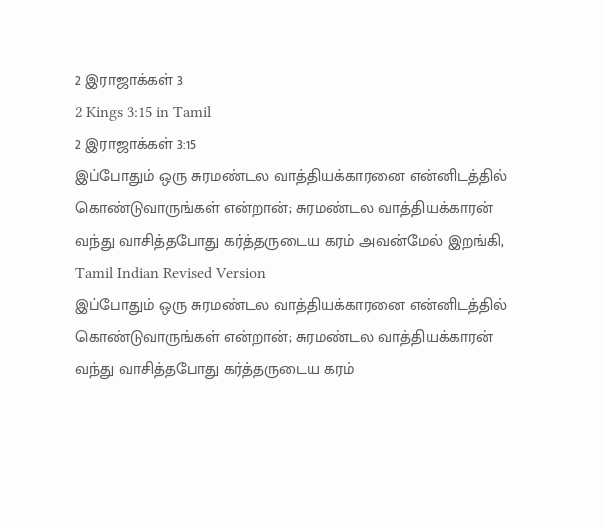2 இராஜாக்கள் 3
2 Kings 3:15 in Tamil
2 இராஜாக்கள் 3:15
இப்போதும் ஒரு சுரமண்டல வாத்தியக்காரனை என்னிடத்தில் கொண்டுவாருங்கள் என்றான்; சுரமண்டல வாத்தியக்காரன் வந்து வாசித்தபோது கர்த்தருடைய கரம் அவன்மேல் இறங்கி,
Tamil Indian Revised Version
இப்போதும் ஒரு சுரமண்டல வாத்தியக்காரனை என்னிடத்தில் கொண்டுவாருங்கள் என்றான்; சுரமண்டல வாத்தியக்காரன் வந்து வாசித்தபோது கர்த்தருடைய கரம்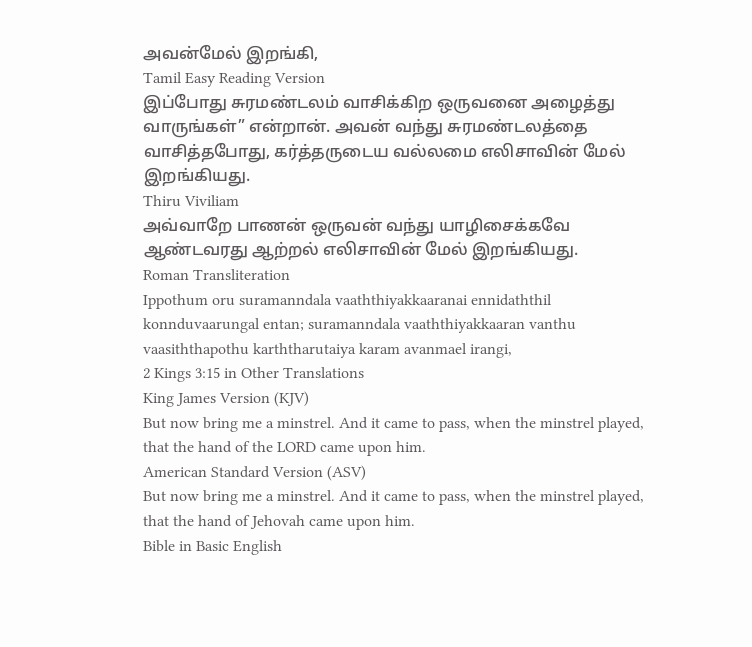அவன்மேல் இறங்கி,
Tamil Easy Reading Version
இப்போது சுரமண்டலம் வாசிக்கிற ஒருவனை அழைத்து வாருங்கள்” என்றான். அவன் வந்து சுரமண்டலத்தை வாசித்தபோது, கர்த்தருடைய வல்லமை எலிசாவின் மேல் இறங்கியது.
Thiru Viviliam
அவ்வாறே பாணன் ஒருவன் வந்து யாழிசைக்கவே ஆண்டவரது ஆற்றல் எலிசாவின் மேல் இறங்கியது.
Roman Transliteration
Ippothum oru suramanndala vaaththiyakkaaranai ennidaththil konnduvaarungal entan; suramanndala vaaththiyakkaaran vanthu vaasiththapothu karththarutaiya karam avanmael irangi,
2 Kings 3:15 in Other Translations
King James Version (KJV)
But now bring me a minstrel. And it came to pass, when the minstrel played, that the hand of the LORD came upon him.
American Standard Version (ASV)
But now bring me a minstrel. And it came to pass, when the minstrel played, that the hand of Jehovah came upon him.
Bible in Basic English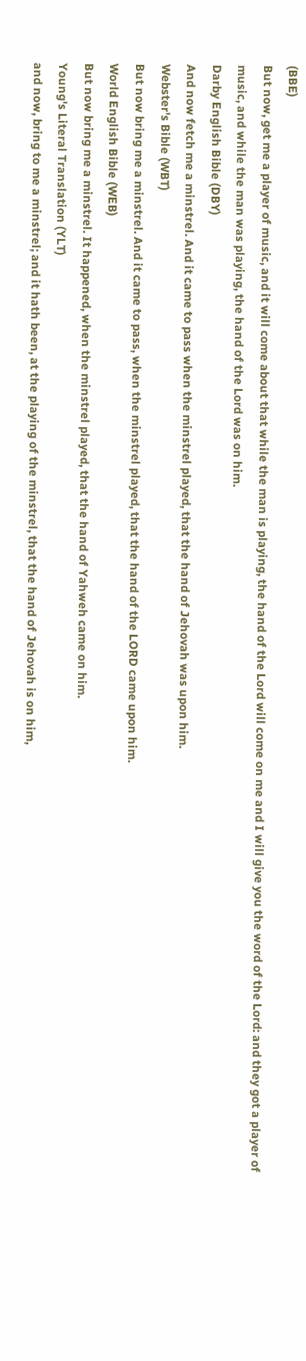(BBE)
But now, get me a player of music, and it will come about that while the man is playing, the hand of the Lord will come on me and I will give you the word of the Lord: and they got a player of music, and while the man was playing, the hand of the Lord was on him.
Darby English Bible (DBY)
And now fetch me a minstrel. And it came to pass when the minstrel played, that the hand of Jehovah was upon him.
Webster's Bible (WBT)
But now bring me a minstrel. And it came to pass, when the minstrel played, that the hand of the LORD came upon him.
World English Bible (WEB)
But now bring me a minstrel. It happened, when the minstrel played, that the hand of Yahweh came on him.
Young's Literal Translation (YLT)
and now, bring to me a minstrel; and it hath been, at the playing of the minstrel, that the hand of Jehovah is on him,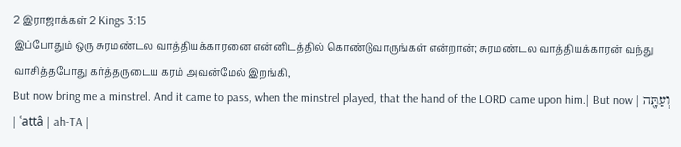2 இராஜாக்கள் 2 Kings 3:15
இப்போதும் ஒரு சுரமண்டல வாத்தியக்காரனை என்னிடத்தில் கொண்டுவாருங்கள் என்றான்; சுரமண்டல வாத்தியக்காரன் வந்து வாசித்தபோது கர்த்தருடைய கரம் அவன்மேல் இறங்கி,
But now bring me a minstrel. And it came to pass, when the minstrel played, that the hand of the LORD came upon him.| But now | וְעַתָּ֖ה | ʿattâ | ah-TA |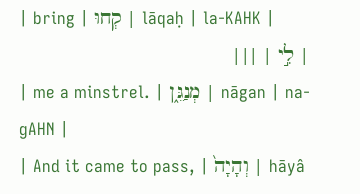| bring | קְחוּ | lāqaḥ | la-KAHK |
| לִ֣י | |||
| me a minstrel. | מְנַגֵּ֑ן | nāgan | na-ɡAHN |
| And it came to pass, | וְהָיָה֙ | hāyâ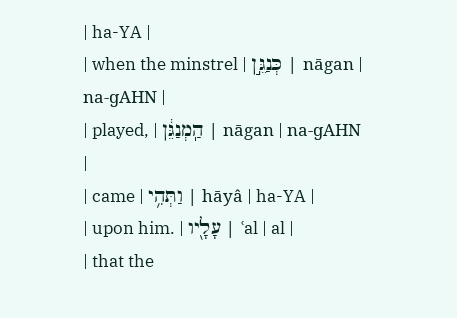| ha-YA |
| when the minstrel | כְּנַגֵּ֣ן | nāgan | na-ɡAHN |
| played, | הַֽמְנַגֵּ֔ן | nāgan | na-ɡAHN |
| came | וַתְּהִ֥י | hāyâ | ha-YA |
| upon him. | עָלָ֖יו | ʿal | al |
| that the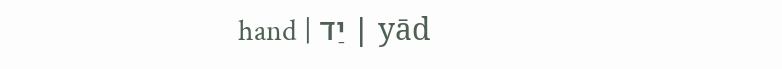hand | יַד | yād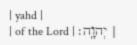| yahd |
| of the Lord | יְהוָֽה׃ |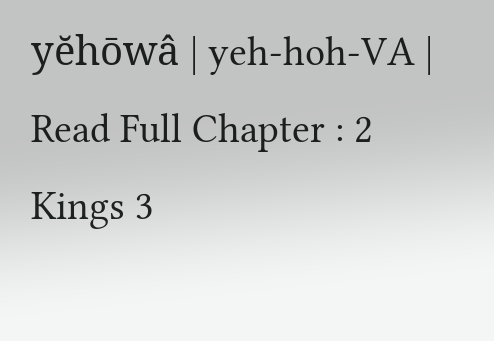yĕhōwâ | yeh-hoh-VA |
Read Full Chapter : 2 Kings 3